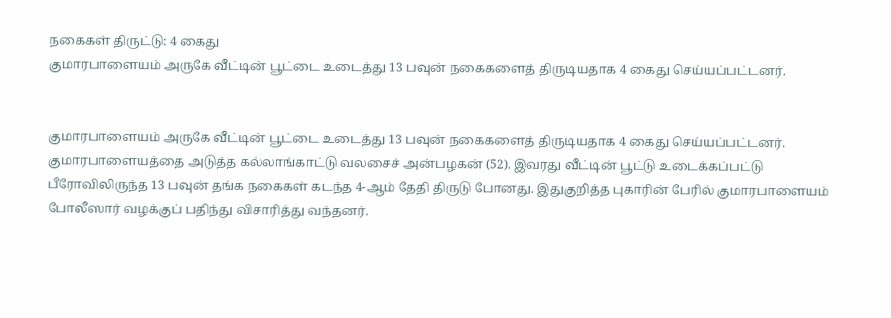நகைகள் திருட்டு: 4 கைது
குமாரபாளையம் அருகே வீட்டின் பூட்டை உடைத்து 13 பவுன் நகைகளைத் திருடியதாக 4 கைது செய்யப்பட்டனர்.


குமாரபாளையம் அருகே வீட்டின் பூட்டை உடைத்து 13 பவுன் நகைகளைத் திருடியதாக 4 கைது செய்யப்பட்டனர்.
குமாரபாளையத்தை அடுத்த கல்லாங்காட்டு வலசைச் அன்பழகன் (52). இவரது வீட்டின் பூட்டு உடைக்கப்பட்டு பீரோவிலிருந்த 13 பவுன் தங்க நகைகள் கடந்த 4-ஆம் தேதி திருடு போனது. இதுகுறித்த புகாரின் பேரில் குமாரபாளையம் போலீஸார் வழக்குப் பதிந்து விசாரித்து வந்தனர்.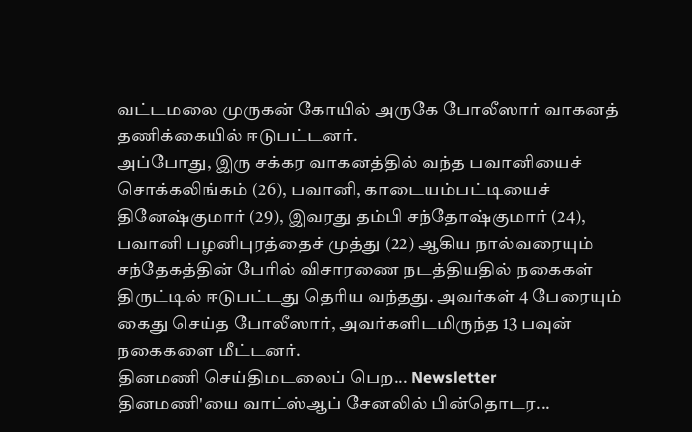வட்டமலை முருகன் கோயில் அருகே போலீஸார் வாகனத் தணிக்கையில் ஈடுபட்டனர்.
அப்போது, இரு சக்கர வாகனத்தில் வந்த பவானியைச் சொக்கலிங்கம் (26), பவானி, காடையம்பட்டியைச் தினேஷ்குமார் (29), இவரது தம்பி சந்தோஷ்குமார் (24), பவானி பழனிபுரத்தைச் முத்து (22) ஆகிய நால்வரையும் சந்தேகத்தின் பேரில் விசாரணை நடத்தியதில் நகைகள் திருட்டில் ஈடுபட்டது தெரிய வந்தது. அவர்கள் 4 பேரையும் கைது செய்த போலீஸார், அவர்களிடமிருந்த 13 பவுன் நகைகளை மீட்டனர்.
தினமணி செய்திமடலைப் பெற... Newsletter
தினமணி'யை வாட்ஸ்ஆப் சேனலில் பின்தொடர...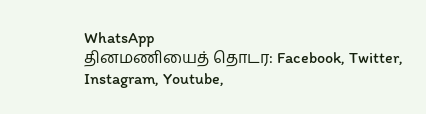WhatsApp
தினமணியைத் தொடர: Facebook, Twitter, Instagram, Youtube,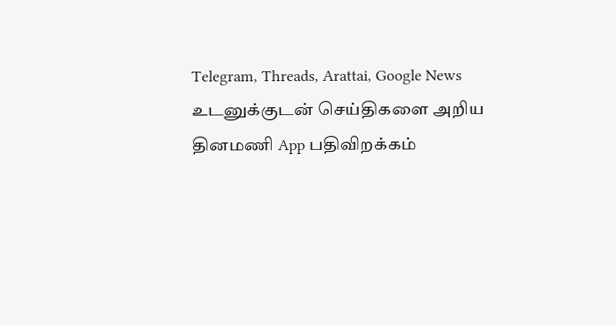Telegram, Threads, Arattai, Google News
உடனுக்குடன் செய்திகளை அறிய தினமணி App பதிவிறக்கம்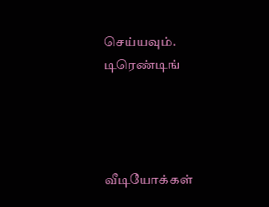செய்யவும்.
டிரெண்டிங்




வீடியோக்கள்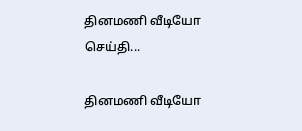தினமணி வீடியோ செய்தி...

தினமணி வீடியோ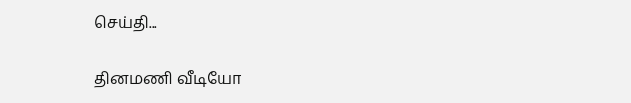செய்தி...

தினமணி வீடியோ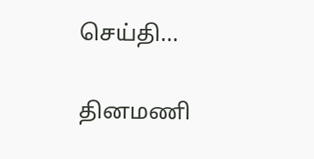செய்தி...

தினமணி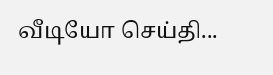வீடியோ செய்தி...